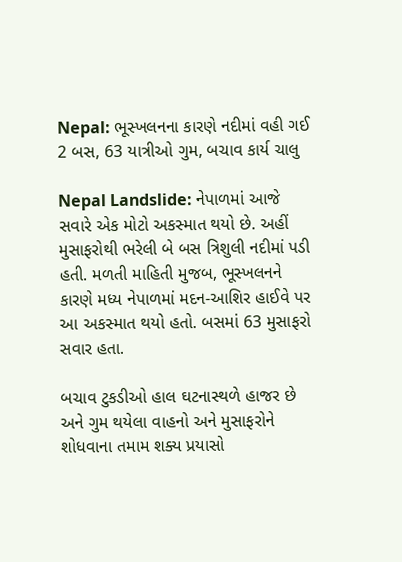Nepal: ભૂસ્ખલનના કારણે નદીમાં વહી ગઈ 2 બસ, 63 યાત્રીઓ ગુમ, બચાવ કાર્ય ચાલુ

Nepal Landslide: નેપાળમાં આજે સવારે એક મોટો અકસ્માત થયો છે. અહીં મુસાફરોથી ભરેલી બે બસ ત્રિશુલી નદીમાં પડી હતી. મળતી માહિતી મુજબ, ભૂસ્ખલનને કારણે મધ્ય નેપાળમાં મદન-આશિર હાઈવે પર આ અકસ્માત થયો હતો. બસમાં 63 મુસાફરો સવાર હતા.

બચાવ ટુકડીઓ હાલ ઘટનાસ્થળે હાજર છે અને ગુમ થયેલા વાહનો અને મુસાફરોને શોધવાના તમામ શક્ય પ્રયાસો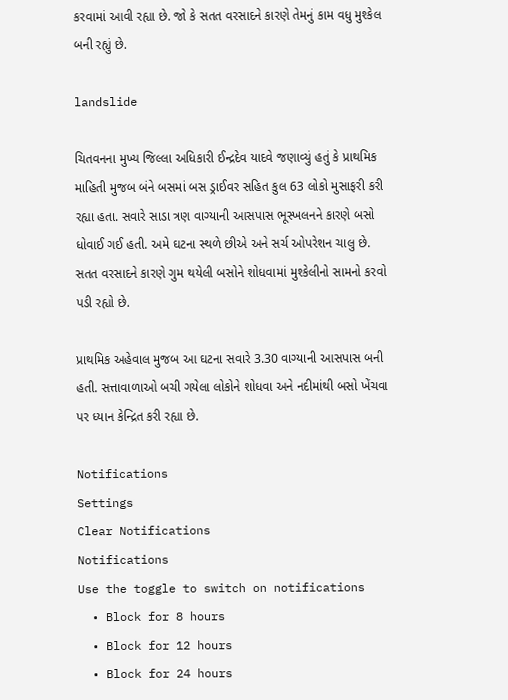કરવામાં આવી રહ્યા છે. જો કે સતત વરસાદને કારણે તેમનું કામ વધુ મુશ્કેલ બની રહ્યું છે.

landslide

ચિતવનના મુખ્ય જિલ્લા અધિકારી ઈન્દ્રદેવ યાદવે જણાવ્યું હતું કે પ્રાથમિક માહિતી મુજબ બંને બસમાં બસ ડ્રાઈવર સહિત કુલ 63 લોકો મુસાફરી કરી રહ્યા હતા. સવારે સાડા ત્રણ વાગ્યાની આસપાસ ભૂસ્ખલનને કારણે બસો ધોવાઈ ગઈ હતી. અમે ઘટના સ્થળે છીએ અને સર્ચ ઓપરેશન ચાલુ છે. સતત વરસાદને કારણે ગુમ થયેલી બસોને શોધવામાં મુશ્કેલીનો સામનો કરવો પડી રહ્યો છે.

પ્રાથમિક અહેવાલ મુજબ આ ઘટના સવારે 3.30 વાગ્યાની આસપાસ બની હતી. સત્તાવાળાઓ બચી ગયેલા લોકોને શોધવા અને નદીમાંથી બસો ખેંચવા પર ધ્યાન કેન્દ્રિત કરી રહ્યા છે.

Notifications
Settings
Clear Notifications
Notifications
Use the toggle to switch on notifications
  • Block for 8 hours
  • Block for 12 hours
  • Block for 24 hours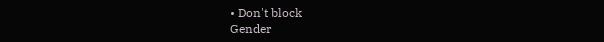• Don't block
Gender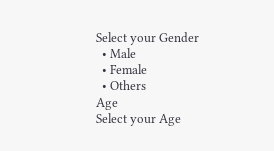Select your Gender
  • Male
  • Female
  • Others
Age
Select your Age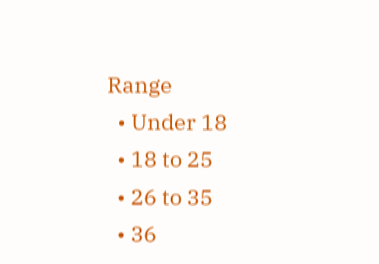Range
  • Under 18
  • 18 to 25
  • 26 to 35
  • 36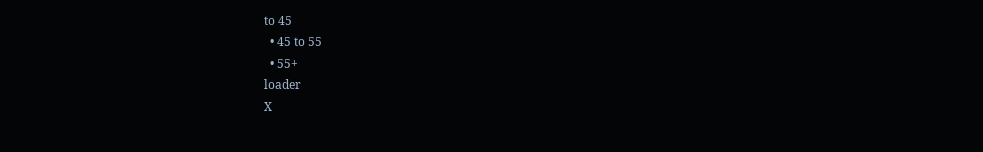to 45
  • 45 to 55
  • 55+
loader
X